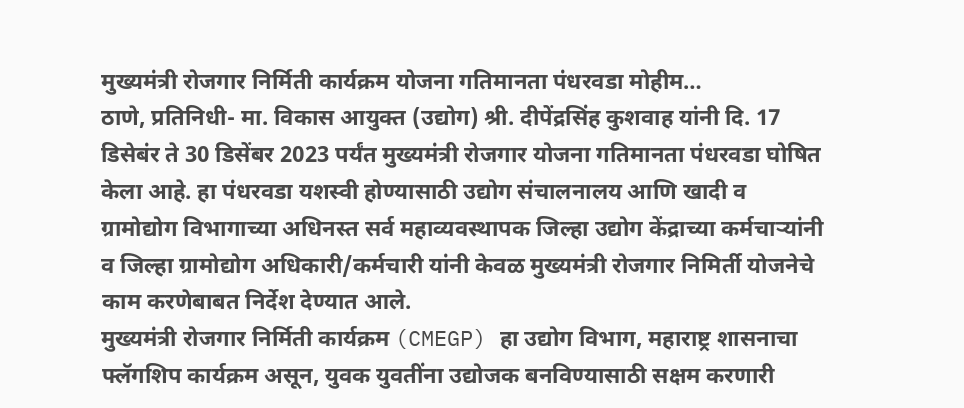मुख्यमंत्री रोजगार निर्मिती कार्यक्रम योजना गतिमानता पंधरवडा मोहीम…
ठाणे, प्रतिनिधी- मा. विकास आयुक्त (उद्योग) श्री. दीपेंद्रसिंह कुशवाह यांनी दि. 17 डिसेबंर ते 30 डिसेंबर 2023 पर्यंत मुख्यमंत्री रोजगार योजना गतिमानता पंधरवडा घोषित केला आहे. हा पंधरवडा यशस्वी होण्यासाठी उद्योग संचालनालय आणि खादी व ग्रामोद्योग विभागाच्या अधिनस्त सर्व महाव्यवस्थापक जिल्हा उद्योग केंद्राच्या कर्मचाऱ्यांनी व जिल्हा ग्रामोद्योग अधिकारी/कर्मचारी यांनी केवळ मुख्यमंत्री रोजगार निमिर्ती योजनेचे काम करणेबाबत निर्देश देण्यात आले.
मुख्यमंत्री रोजगार निर्मिती कार्यक्रम (CMEGP) हा उद्योग विभाग, महाराष्ट्र शासनाचा फ्लॅगशिप कार्यक्रम असून, युवक युवतींना उद्योजक बनविण्यासाठी सक्षम करणारी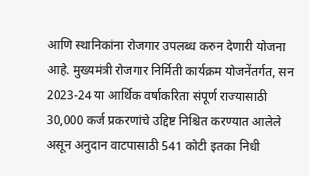आणि स्थानिकांना रोजगार उपलब्ध करुन देणारी योजना आहे. मुख्यमंत्री रोजगार निर्मिती कार्यक्रम योजनेंतर्गत, सन 2023-24 या आर्थिक वर्षाकरिता संपूर्ण राज्यासाठी 30,000 कर्ज प्रकरणांचे उद्दिष्ट निश्चित करण्यात आलेले असून अनुदान वाटपासाठी 541 कोटी इतका निधी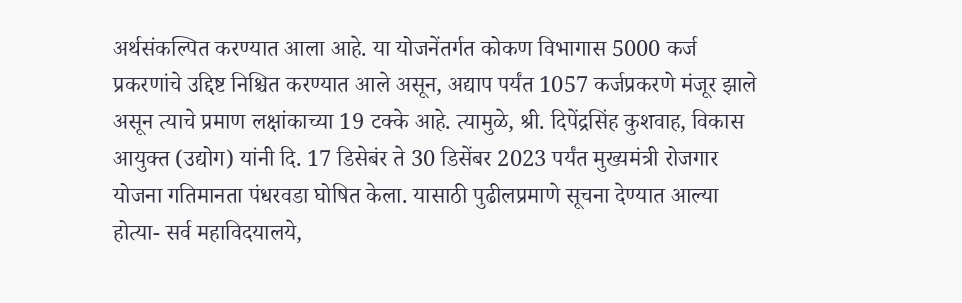अर्थसंकल्पित करण्यात आला आहे. या योजनेंतर्गत कोकण विभागास 5000 कर्ज प्रकरणांचे उद्दिष्ट निश्चित करण्यात आले असून, अद्याप पर्यंत 1057 कर्जप्रकरणे मंजूर झाले असून त्याचे प्रमाण लक्षांकाच्या 19 टक्के आहे. त्यामुळे, श्री. दिपेंद्रसिंह कुशवाह, विकास आयुक्त (उद्योग) यांनी दि. 17 डिसेबंर ते 30 डिसेंबर 2023 पर्यंत मुख्यमंत्री रोजगार योजना गतिमानता पंधरवडा घोषित केला. यासाठी पुढीलप्रमाणे सूचना देण्यात आल्या होत्या- सर्व महाविदयालये,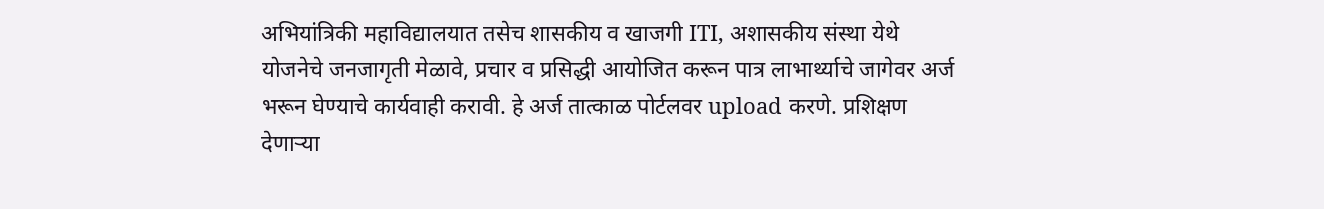अभियांत्रिकी महाविद्यालयात तसेच शासकीय व खाजगी ITI, अशासकीय संस्था येथे योजनेचे जनजागृती मेळावे, प्रचार व प्रसिद्धी आयोजित करून पात्र लाभार्थ्याचे जागेवर अर्ज भरून घेण्याचे कार्यवाही करावी. हे अर्ज तात्काळ पोर्टलवर upload करणे. प्रशिक्षण देणाऱ्या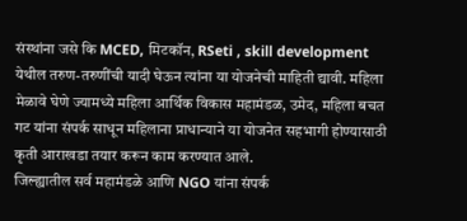संस्थांना जसे कि MCED, मिटकॉन, RSeti , skill development येथील तरुण-तरुणींची यादी घेऊन त्यांना या योजनेची माहिती द्यावी. महिला मेळावे घेणे ज्यामध्ये महिला आर्थिक विकास महामंडळ, उमेद, महिला बचत गट यांना संपर्क साधून महिलाना प्राधान्याने या योजनेत सहभागी होण्यासाठी कृती आराखडा तयार करून काम करण्यात आले.
जिल्ह्यातील सर्व महामंडळे आणि NGO यांना संपर्क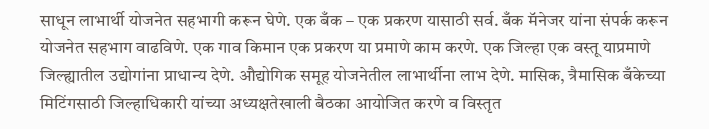साधून लाभार्थी योजनेत सहभागी करून घेणे. एक बँक – एक प्रकरण यासाठी सर्व. बँक मॅनेजर यांना संपर्क करून योजनेत सहभाग वाढविणे. एक गाव किमान एक प्रकरण या प्रमाणे काम करणे. एक जिल्हा एक वस्तू याप्रमाणे जिल्ह्यातील उद्योगांना प्राधान्य देणे. औद्योगिक समूह योजनेतील लाभार्थीना लाभ देणे. मासिक, त्रैमासिक बँकेच्या मिटिंगसाठी जिल्हाधिकारी यांच्या अध्यक्षतेखाली बैठका आयोजित करणे व विस्तृत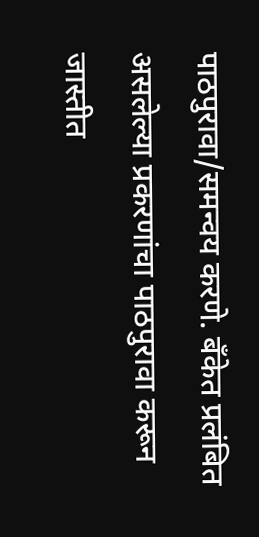पाठपुरावा/समन्वय करणे. बँकेत प्रलंबित असलेल्या प्रकरणांचा पाठपुरावा करून जास्तीत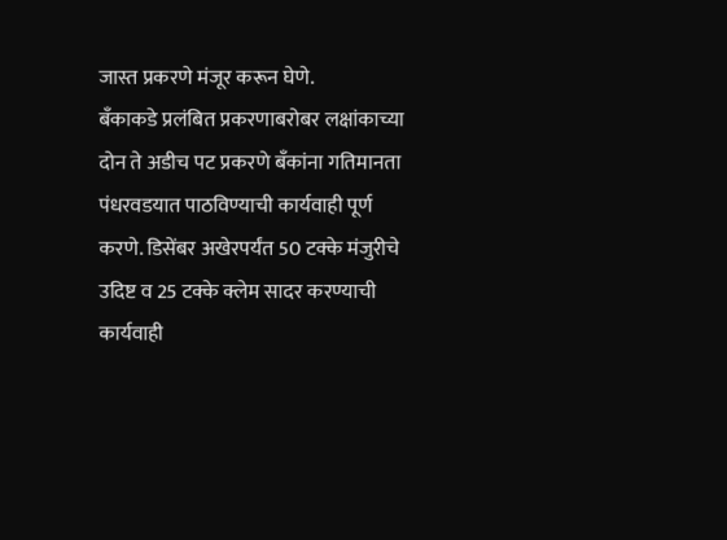जास्त प्रकरणे मंजूर करून घेणे.
बँकाकडे प्रलंबित प्रकरणाबरोबर लक्षांकाच्या दोन ते अडीच पट प्रकरणे बँकांना गतिमानता पंधरवडयात पाठविण्याची कार्यवाही पूर्ण करणे. डिसेंबर अखेरपर्यंत 50 टक्के मंजुरीचे उदिष्ट व 25 टक्के क्लेम सादर करण्याची कार्यवाही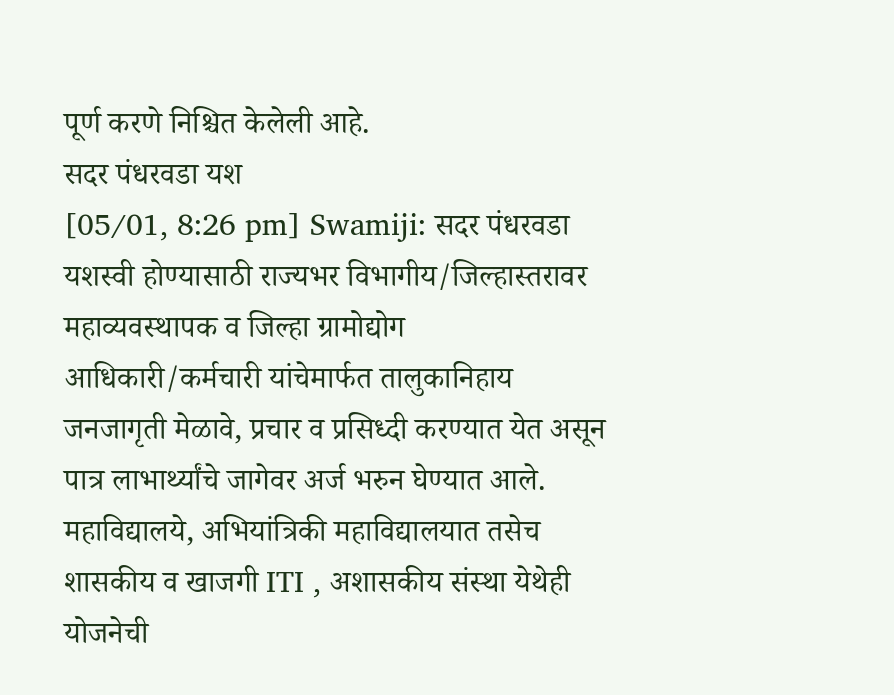पूर्ण करणे निश्चित केलेली आहे.
सदर पंधरवडा यश
[05/01, 8:26 pm] Swamiji: सदर पंधरवडा यशस्वी होण्यासाठी राज्यभर विभागीय/जिल्हास्तरावर महाव्यवस्थापक व जिल्हा ग्रामोद्योग आधिकारी/कर्मचारी यांचेमार्फत तालुकानिहाय जनजागृती मेळावे, प्रचार व प्रसिध्दी करण्यात येत असून पात्र लाभार्थ्यांचे जागेवर अर्ज भरुन घेण्यात आले. महाविद्यालये, अभियांत्रिकी महाविद्यालयात तसेच शासकीय व खाजगी ITI , अशासकीय संस्था येथेही योजनेची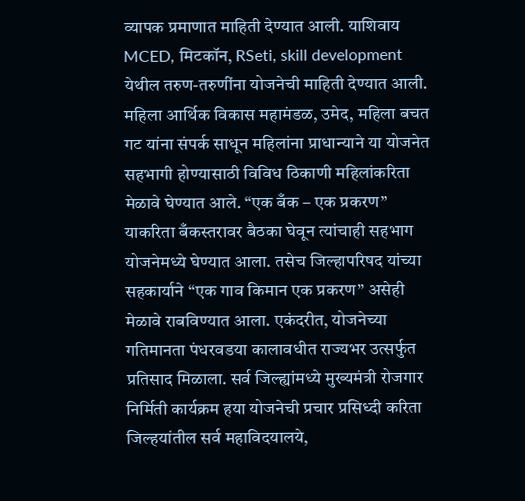व्यापक प्रमाणात माहिती देण्यात आली. याशिवाय MCED, मिटकॉन, RSeti, skill development येथील तरुण-तरुणींना योजनेची माहिती देण्यात आली. महिला आर्थिक विकास महामंडळ, उमेद, महिला बचत गट यांना संपर्क साधून महिलांना प्राधान्याने या योजनेत सहभागी होण्यासाठी विविध ठिकाणी महिलांकरिता मेळावे घेण्यात आले. “एक बँक – एक प्रकरण” याकरिता बँकस्तरावर बैठका घेवून त्यांचाही सहभाग योजनेमध्ये घेण्यात आला. तसेच जिल्हापरिषद यांच्या सहकार्याने “एक गाव किमान एक प्रकरण” असेही मेळावे राबविण्यात आला. एकंदरीत, योजनेच्या गतिमानता पंधरवडया कालावधीत राज्यभर उत्सर्फुत प्रतिसाद मिळाला. सर्व जिल्ह्यांमध्ये मुख्यमंत्री रोजगार निर्मिती कार्यक्रम हया योजनेची प्रचार प्रसिध्दी करिता जिल्हयांतील सर्व महाविदयालये,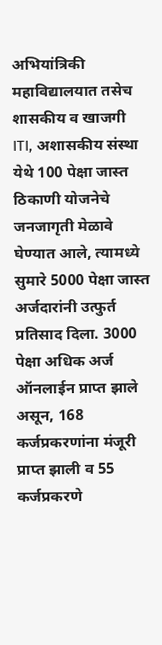अभियांत्रिकी महाविद्यालयात तसेच शासकीय व खाजगी ITI, अशासकीय संस्था येथे 100 पेक्षा जास्त ठिकाणी योजनेचे जनजागृती मेळावे घेण्यात आले, त्यामध्ये सुमारे 5000 पेक्षा जास्त अर्जदारांनी उत्फुर्त प्रतिसाद दिला. 3000 पेक्षा अधिक अर्ज ऑनलाईन प्राप्त झाले असून, 168 कर्जप्रकरणांना मंजूरी प्राप्त झाली व 55 कर्जप्रकरणे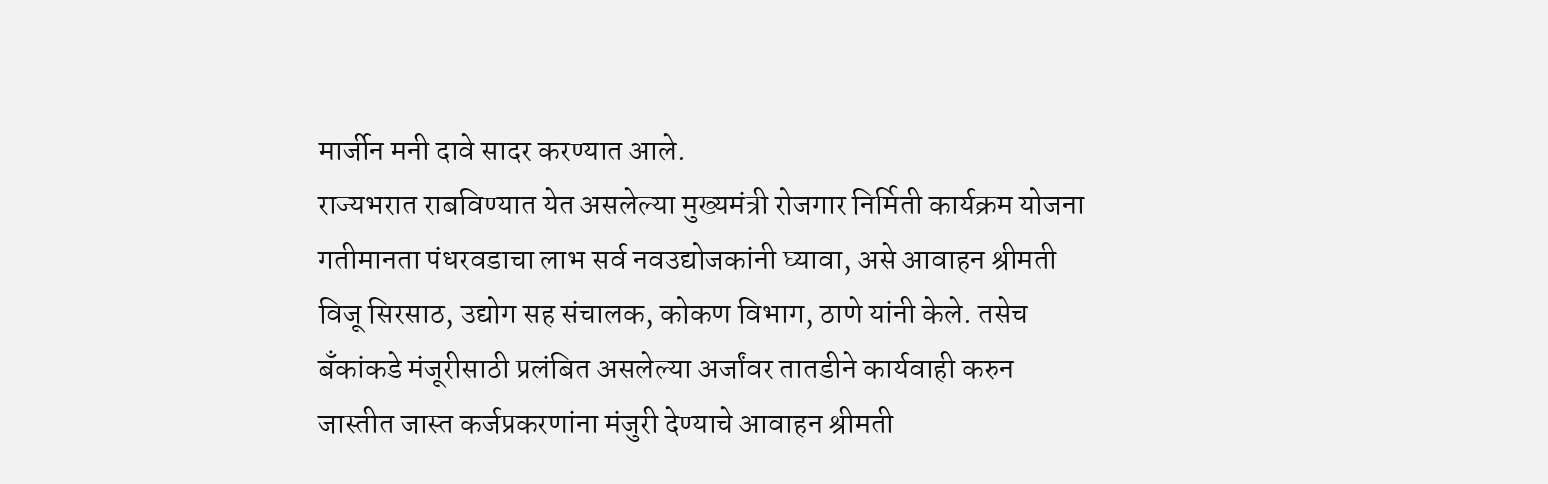मार्जीन मनी दावे सादर करण्यात आले.
राज्यभरात राबविण्यात येत असलेल्या मुख्यमंत्री रोजगार निर्मिती कार्यक्रम योजना गतीमानता पंधरवडाचा लाभ सर्व नवउद्योजकांनी घ्यावा, असे आवाहन श्रीमती विजू सिरसाठ, उद्योग सह संचालक, कोकण विभाग, ठाणे यांनी केले. तसेच बँकांकडे मंजूरीसाठी प्रलंबित असलेल्या अर्जांवर तातडीने कार्यवाही करुन जास्तीत जास्त कर्जप्रकरणांना मंजुरी देण्याचे आवाहन श्रीमती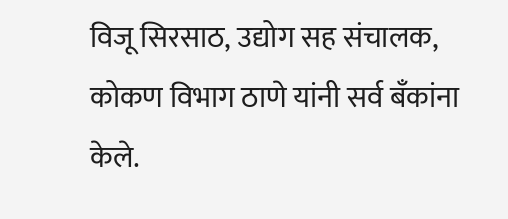विजू सिरसाठ, उद्योग सह संचालक, कोकण विभाग ठाणे यांनी सर्व बँकांना केले.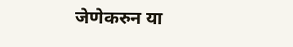जेणेकरुन या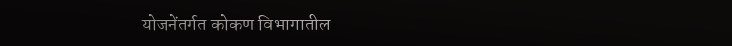योजनेंतर्गत कोकण विभागातील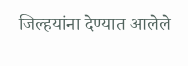जिल्हयांना देण्यात आलेले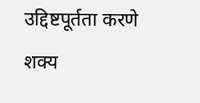उद्दिष्टपूर्तता करणे शक्य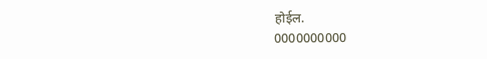होईल.
0000000000